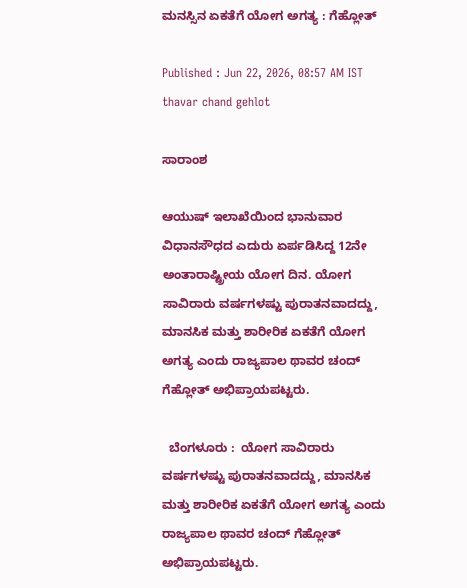ಮನಸ್ಸಿನ ಏಕತೆಗೆ ಯೋಗ ಅಗತ್ಯ : ಗೆಹ್ಲೋತ್‌

Published : Jun 22, 2026, 08:57 AM IST
thavar chand gehlot

ಸಾರಾಂಶ

ಆಯುಷ್ ಇಲಾಖೆಯಿಂದ ಭಾನುವಾರ ವಿಧಾನಸೌಧದ ಎದುರು ಏರ್ಪಡಿಸಿದ್ದ 12ನೇ ಅಂತಾರಾಷ್ಟ್ರೀಯ ಯೋಗ ದಿನ. ಯೋಗ ಸಾವಿರಾರು ವರ್ಷಗಳಷ್ಟು ಪುರಾತನವಾದದ್ದು, ಮಾನಸಿಕ ಮತ್ತು ಶಾರೀರಿಕ ಏಕತೆಗೆ ಯೋಗ ಅಗತ್ಯ ಎಂದು ರಾಜ್ಯಪಾಲ ಥಾವರ ಚಂದ್ ಗೆಹ್ಲೋತ್‌ ಅಭಿಪ್ರಾಯಪಟ್ಟರು.

  ಬೆಂಗಳೂರು :  ಯೋಗ ಸಾವಿರಾರು ವರ್ಷಗಳಷ್ಟು ಪುರಾತನವಾದದ್ದು, ಮಾನಸಿಕ ಮತ್ತು ಶಾರೀರಿಕ ಏಕತೆಗೆ ಯೋಗ ಅಗತ್ಯ ಎಂದು ರಾಜ್ಯಪಾಲ ಥಾವರ ಚಂದ್ ಗೆಹ್ಲೋತ್‌ ಅಭಿಪ್ರಾಯಪಟ್ಟರು.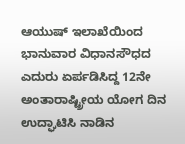ಆಯುಷ್ ಇಲಾಖೆಯಿಂದ ಭಾನುವಾರ ವಿಧಾನಸೌಧದ ಎದುರು ಏರ್ಪಡಿಸಿದ್ದ 12ನೇ ಅಂತಾರಾಷ್ಟ್ರೀಯ ಯೋಗ ದಿನ ಉದ್ಘಾಟಿಸಿ ನಾಡಿನ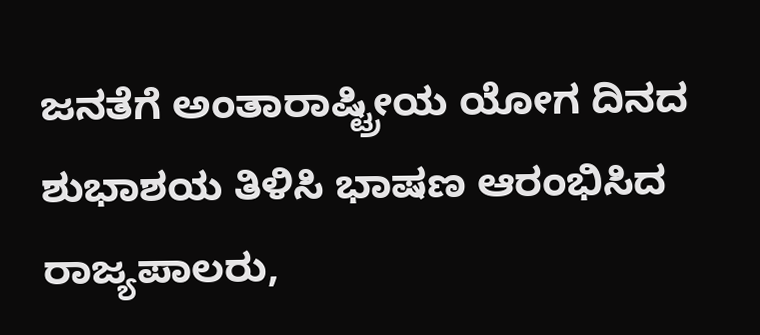ಜನತೆಗೆ ಅಂತಾರಾಷ್ಟ್ರೀಯ ಯೋಗ ದಿನದ ಶುಭಾಶಯ ತಿಳಿಸಿ ಭಾಷಣ ಆರಂಭಿಸಿದ ರಾಜ್ಯಪಾಲರು,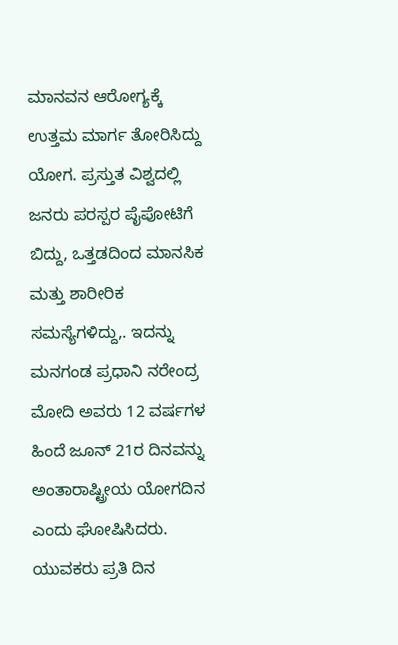ಮಾನವನ ಆರೋಗ್ಯಕ್ಕೆ ಉತ್ತಮ ಮಾರ್ಗ ತೋರಿಸಿದ್ದು ಯೋಗ. ಪ್ರಸ್ತುತ ವಿಶ್ವದಲ್ಲಿ ಜನರು ಪರಸ್ಪರ ಪೈಪೋಟಿಗೆ ಬಿದ್ದು, ಒತ್ತಡದಿಂದ ಮಾನಸಿಕ ಮತ್ತು ಶಾರೀರಿಕ ಸಮಸ್ಯೆಗಳಿದ್ದು,. ಇದನ್ನು ಮನಗಂಡ ಪ್ರಧಾನಿ ನರೇಂದ್ರ ಮೋದಿ ಅವರು 12 ವರ್ಷಗಳ ಹಿಂದೆ ಜೂನ್ 21ರ ದಿನವನ್ನು ಅಂತಾರಾಷ್ಟ್ರೀಯ ಯೋಗದಿನ ಎಂದು ಘೋಷಿಸಿದರು. ಯುವಕರು ಪ್ರತಿ ದಿನ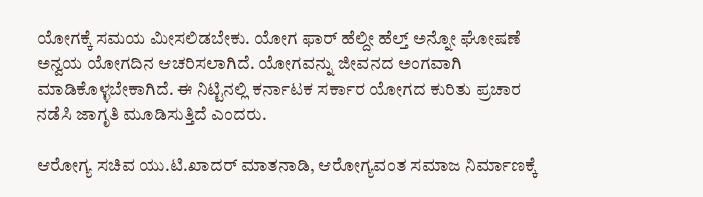ಯೋಗಕ್ಕೆ ಸಮಯ ಮೀಸಲಿಡಬೇಕು. ಯೋಗ ಫಾರ್ ಹೆಲ್ದೀ ಹೆಲ್ತ್ ಅನ್ನೋ ಘೋಷಣೆ ಅನ್ವಯ ಯೋಗದಿನ ಆಚರಿಸಲಾಗಿದೆ. ಯೋಗವನ್ನು ಜೀವನದ ಅಂಗವಾಗಿ ಮಾಡಿಕೊಳ್ಳಬೇಕಾಗಿದೆ. ಈ ನಿಟ್ಟಿನಲ್ಲಿ ಕರ್ನಾಟಕ ಸರ್ಕಾರ ಯೋಗದ ಕುರಿತು ಪ್ರಚಾರ ನಡೆಸಿ ಜಾಗೃತಿ ಮೂಡಿಸುತ್ತಿದೆ ಎಂದರು.

ಆರೋಗ್ಯ ಸಚಿವ ಯು.ಟಿ.ಖಾದರ್ ಮಾತನಾಡಿ, ಆರೋಗ್ಯವಂತ ಸಮಾಜ ನಿರ್ಮಾಣಕ್ಕೆ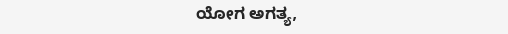ಯೋಗ ಅಗತ್ಯ,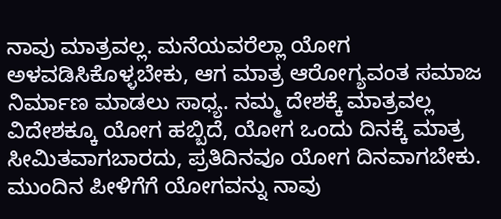ನಾವು ಮಾತ್ರವಲ್ಲ. ಮನೆಯವರೆಲ್ಲಾ ಯೋಗ ಅಳವಡಿಸಿಕೊಳ್ಳಬೇಕು, ಆಗ ಮಾತ್ರ ಆರೋಗ್ಯವಂತ ಸಮಾಜ ನಿರ್ಮಾಣ ಮಾಡಲು ಸಾಧ್ಯ. ನಮ್ಮ ದೇಶಕ್ಕೆ ಮಾತ್ರವಲ್ಲ ವಿದೇಶಕ್ಕೂ ಯೋಗ ಹಬ್ಬಿದೆ, ಯೋಗ ಒಂದು ದಿನಕ್ಕೆ ಮಾತ್ರ ಸೀಮಿತವಾಗಬಾರದು, ಪ್ರತಿದಿನವೂ ಯೋಗ ದಿನವಾಗಬೇಕು. ಮುಂದಿನ ಪೀಳಿಗೆಗೆ ಯೋಗವನ್ನು ನಾವು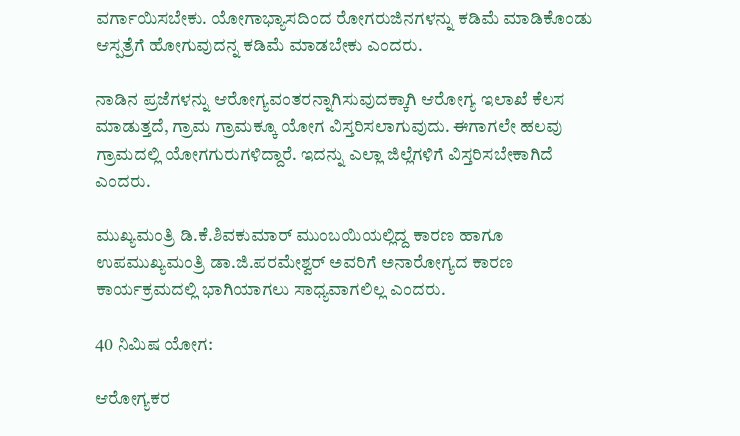ವರ್ಗಾಯಿಸಬೇಕು. ಯೋಗಾಭ್ಯಾಸದಿಂದ ರೋಗರುಜಿನಗಳನ್ನು ಕಡಿಮೆ ಮಾಡಿಕೊಂಡು ಆಸ್ಪತ್ರೆಗೆ ಹೋಗುವುದನ್ನ ಕಡಿಮೆ ಮಾಡಬೇಕು ಎಂದರು.

ನಾಡಿನ ಪ್ರಜೆಗಳನ್ನು ಆರೋಗ್ಯವಂತರನ್ನಾಗಿಸುವುದಕ್ಕಾಗಿ ಆರೋಗ್ಯ ಇಲಾಖೆ ಕೆಲಸ ಮಾಡುತ್ತದೆ, ಗ್ರಾಮ ಗ್ರಾಮಕ್ಕೂ ಯೋಗ ವಿಸ್ತರಿಸಲಾಗುವುದು. ಈಗಾಗಲೇ ಹಲವು ಗ್ರಾಮದಲ್ಲಿ ಯೋಗಗುರುಗಳಿದ್ದಾರೆ. ಇದನ್ನು ಎಲ್ಲಾ ಜಿಲ್ಲೆಗಳಿಗೆ ವಿಸ್ತರಿಸಬೇಕಾಗಿದೆ ಎಂದರು.

ಮುಖ್ಯಮಂತ್ರಿ ಡಿ.ಕೆ.ಶಿವಕುಮಾರ್ ಮುಂಬಯಿಯಲ್ಲಿದ್ದ ಕಾರಣ ಹಾಗೂ ಉಪಮುಖ್ಯಮಂತ್ರಿ ಡಾ.ಜಿ.ಪರಮೇಶ್ವರ್ ಅವರಿಗೆ ಅನಾರೋಗ್ಯದ ಕಾರಣ ಕಾರ್ಯಕ್ರಮದಲ್ಲಿ ಭಾಗಿಯಾಗಲು ಸಾಧ್ಯವಾಗಲಿಲ್ಲ ಎಂದರು.

40 ನಿಮಿಷ ಯೋಗ:

ಆರೋಗ್ಯಕರ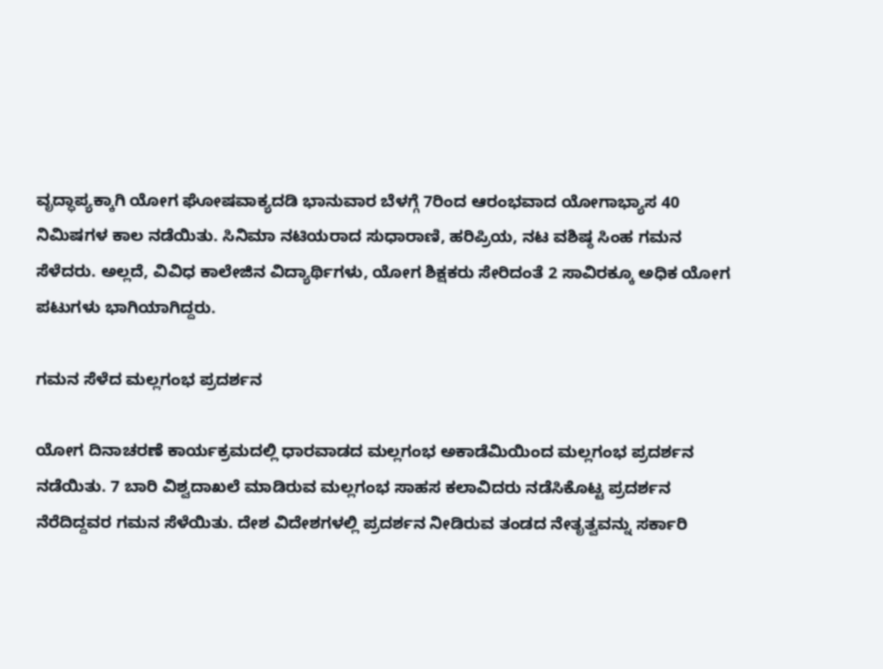ವೃದ್ಧಾಪ್ಯಕ್ಕಾಗಿ ಯೋಗ ಘೋಷವಾಕ್ಯದಡಿ ಭಾನುವಾರ ಬೆಳಗ್ಗೆ 7ರಿಂದ ಆರಂಭವಾದ ಯೋಗಾಭ್ಯಾಸ 40 ನಿಮಿಷಗಳ ಕಾಲ ನಡೆಯಿತು. ಸಿನಿಮಾ ನಟಿಯರಾದ ಸುಧಾರಾಣಿ, ಹರಿಪ್ರಿಯ, ನಟ ವಶಿಷ್ಠ ಸಿಂಹ ಗಮನ ಸೆಳೆದರು. ಅಲ್ಲದೆ, ವಿವಿಧ ಕಾಲೇಜಿನ ವಿದ್ಯಾರ್ಥಿಗಳು, ಯೋಗ ಶಿಕ್ಷಕರು ಸೇರಿದಂತೆ 2 ಸಾವಿರಕ್ಕೂ ಅಧಿಕ ಯೋಗ ಪಟುಗಳು ಭಾಗಿಯಾಗಿದ್ದರು.

ಗಮನ ಸೆಳೆದ ಮಲ್ಲಗಂಭ ಪ್ರದರ್ಶನ‌

ಯೋಗ ದಿನಾಚರಣೆ ಕಾರ್ಯಕ್ರಮದಲ್ಲಿ ಧಾರವಾಡದ ಮಲ್ಲಗಂಭ ಅಕಾಡೆಮಿಯಿಂದ ಮಲ್ಲಗಂಭ ಪ್ರದರ್ಶನ ನಡೆಯಿತು. 7 ಬಾರಿ ವಿಶ್ವದಾಖಲೆ ಮಾಡಿರುವ ಮಲ್ಲಗಂಭ ಸಾಹಸ ಕಲಾವಿದರು ನಡೆಸಿಕೊಟ್ಟ ಪ್ರದರ್ಶನ ನೆರೆದಿದ್ದವರ ಗಮನ ಸೆಳೆಯಿತು. ದೇಶ ವಿದೇಶಗಳಲ್ಲಿ ಪ್ರದರ್ಶನ ನೀಡಿರುವ ತಂಡದ ನೇತೃತ್ವವನ್ನು ಸರ್ಕಾರಿ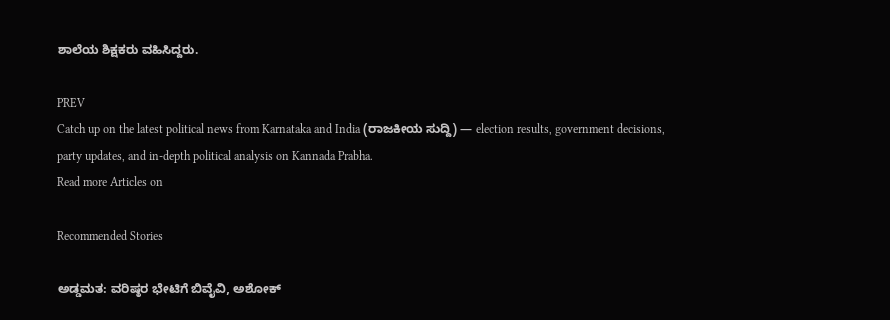ಶಾಲೆಯ ಶಿಕ್ಷಕರು ವಹಿಸಿದ್ದರು.

PREV
Catch up on the latest political news from Karnataka and India (ರಾಜಕೀಯ ಸುದ್ದಿ) — election results, government decisions, party updates, and in-depth political analysis on Kannada Prabha.
Read more Articles on

Recommended Stories

ಅಡ್ಡಮತ: ವರಿಷ್ಠರ ಭೇಟಿಗೆ ಬಿವೈವಿ, ಅಶೋಕ್‌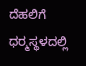ದೆಹಲಿಗೆ
ಧರ್‍ಮಸ್ಥಳದಲ್ಲಿ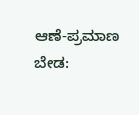ಆಣೆ-ಪ್ರಮಾಣ ಬೇಡ: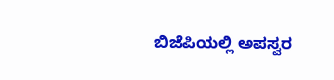ಬಿಜೆಪಿಯಲ್ಲಿ ಅಪಸ್ವರ